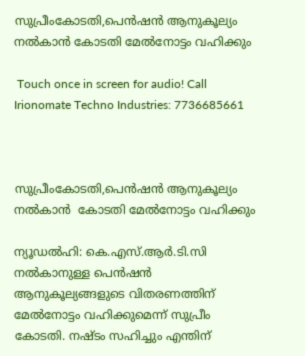സുപ്രീംകോടതി,പെൻഷൻ ആനുകൂല്യം നൽകാൻ കോടതി മേൽനോട്ടം വഹിക്കും

 Touch once in screen for audio! Call Irionomate Techno Industries: 7736685661



സുപ്രീംകോടതി,പെൻഷൻ ആനുകൂല്യം നൽകാൻ  കോടതി മേൽനോട്ടം വഹിക്കും

ന്യൂഡൽഹി: കെ.എസ്.ആർ.ടി.സി നൽകാനുള്ള പെൻഷൻ ആനുകൂല്യങ്ങളുടെ വിതരണത്തിന് മേൽനോട്ടം വഹിക്കുമെന്ന് സുപ്രീം കോടതി. നഷ്‌ടം സഹിച്ചും എന്തിന്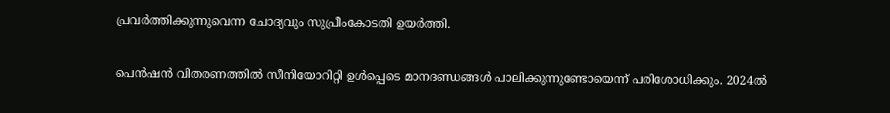പ്രവർത്തിക്കുന്നുവെന്ന ചോദ്യവും സുപ്രീംകോടതി ഉയർത്തി.

പെൻഷൻ വിതരണത്തിൽ സീനിയോറിറ്റി ഉൾപ്പെടെ മാനദണ്ഡങ്ങൾ പാലിക്കുന്നുണ്ടോയെന്ന് പരിശോധിക്കും. 2024ൽ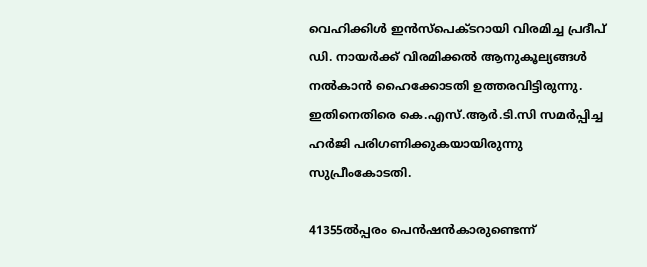വെഹിക്കിൾ ഇൻസ്‌പെക്‌ടറായി വിരമിച്ച പ്രദീപ് ഡി. നായ‌ർക്ക് വിരമിക്കൽ ആനുകൂല്യങ്ങൾ നൽകാൻ ഹൈക്കോടതി ഉത്തരവിട്ടിരുന്നു. ഇതിനെതിരെ കെ.എസ്.ആർ.ടി.സി സമർപ്പിച്ച ഹർജി പരിഗണിക്കുകയായിരുന്നു സുപ്രീംകോടതി.

41355ൽപ്പരം പെൻഷൻകാരുണ്ടെന്ന്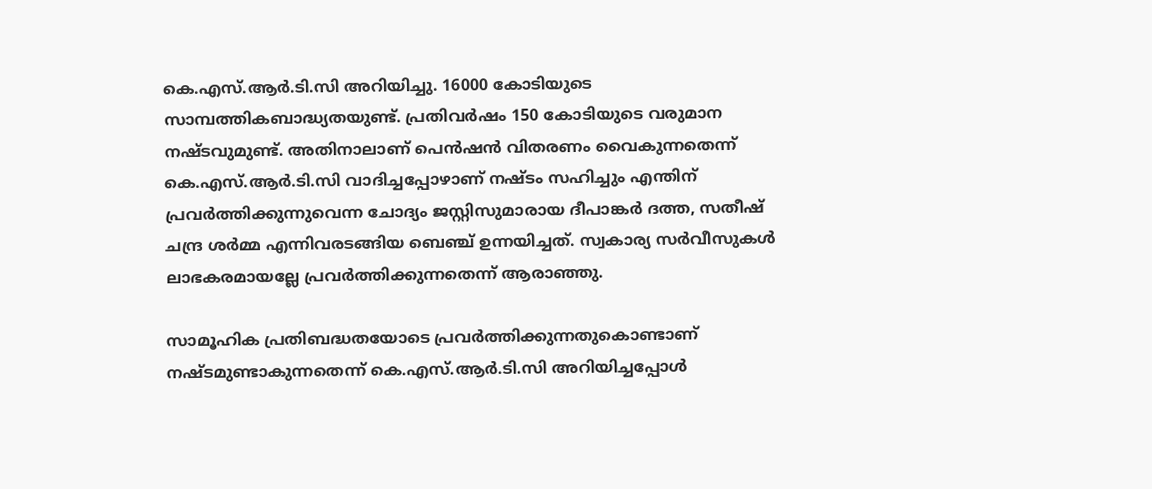കെ.എസ്.ആർ.ടി.സി അറിയിച്ചു. 16000 കോടിയുടെ സാമ്പത്തികബാദ്ധ്യതയുണ്ട്. പ്രതിവർഷം 150 കോടിയുടെ വരുമാന നഷ്‌ടവുമുണ്ട്. അതിനാലാണ് പെൻഷൻ വിതരണം വൈകുന്നതെന്ന് കെ.എസ്.ആർ.ടി.സി വാദിച്ചപ്പോഴാണ് നഷ്ടം സഹിച്ചും എന്തിന് പ്രവർത്തിക്കുന്നുവെന്ന ചോദ്യം ജസ്റ്റിസുമാരായ ദീപാങ്ക‌ർ ദത്ത, സതീഷ് ചന്ദ്ര ശ‌ർമ്മ എന്നിവരടങ്ങിയ ബെഞ്ച് ഉന്നയിച്ചത്. സ്വകാര്യ സർവീസുകൾ ലാഭകരമായല്ലേ പ്രവർത്തിക്കുന്നതെന്ന് ആരാഞ്ഞു.

സാമൂഹിക പ്രതിബദ്ധതയോടെ പ്രവർത്തിക്കുന്നതുകൊണ്ടാണ് നഷ്‌ടമുണ്ടാകുന്നതെന്ന് കെ.എസ്.ആർ.ടി.സി അറിയിച്ചപ്പോൾ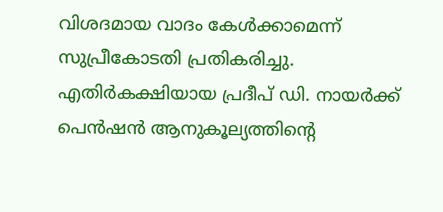വിശദമായ വാദം കേൾക്കാമെന്ന് സുപ്രീകോടതി പ്രതികരിച്ചു. എതിർകക്ഷിയായ പ്രദീപ് ഡി. നായർക്ക് പെൻഷൻ ആനുകൂല്യത്തിന്റെ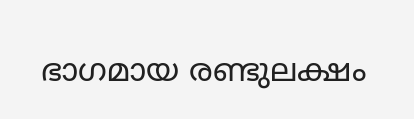ഭാഗമായ രണ്ടുലക്ഷം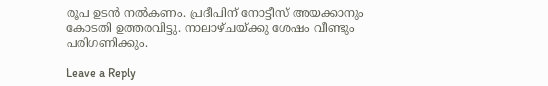രൂപ ഉടൻ നൽകണം. പ്രദീപിന് നോട്ടീസ് അയക്കാനും കോടതി ഉത്തരവിട്ടു. നാലാഴ്ചയ്‌ക്കു ശേഷം വീണ്ടും പരിഗണിക്കും.

Leave a Reply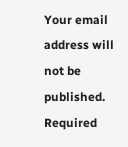Your email address will not be published. Required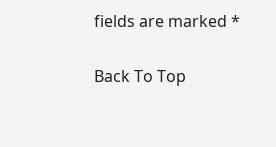fields are marked *

Back To Top